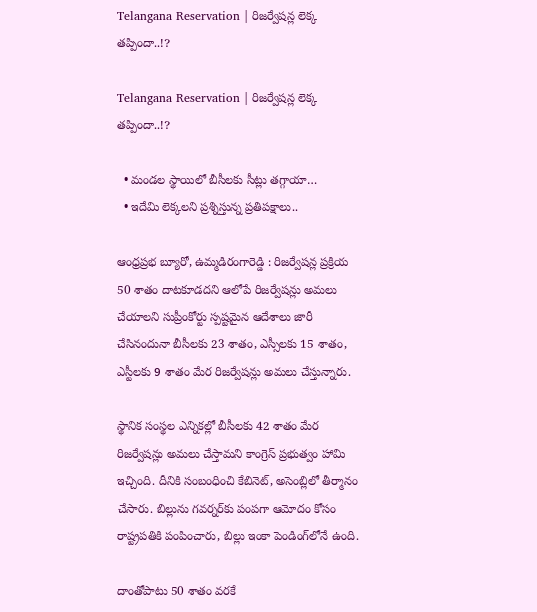Telangana Reservation | రిజర్వేషన్ల లెక్క తప్పిందా..!?

Telangana Reservation | రిజర్వేషన్ల లెక్క తప్పిందా..!?

  • మండల స్థాయిలో బీసీలకు సీట్లు తగ్గాయా…
  • ఇదేమి లెక్కలని ప్రశ్నిస్తున్న ప్రతిపక్షాలు..

ఆంధ్రప్రభ బ్యూరో, ఉమ్మడిరంగారెడ్డి : రిజర్వేషన్ల ప్రక్రియ 50 శాతం దాటకూడదని ఆలోపే రిజర్వేషన్లు అమలు చేయాలని సుప్రీంకోర్టు స్పష్టమైన ఆదేశాలు జారీ చేసినందునా బీసీలకు 23 శాతం, ఎస్సీలకు 15 శాతం, ఎస్టీలకు 9 శాతం మేర రిజర్వేషన్లు అమలు చేస్తున్నారు.

స్థానిక సంస్థల ఎన్నికల్లో బీసీలకు 42 శాతం మేర రిజర్వేషన్లు అమలు చేస్తామని కాంగ్రెస్‌ ప్రభుత్వం హామి ఇచ్చింది. దీనికి సంబంధించి కేబినెట్‌, అసెంబ్లిలో తీర్మానం చేసారు. బిల్లును గవర్నర్‌కు పంపగా ఆమోదం కోసం రాష్ట్రపతికి పంపించారు, బిల్లు ఇంకా పెండింగ్‌లోనే ఉంది.

దాంతోపాటు 50 శాతం వరకే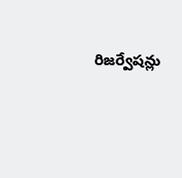రిజర్వేషన్లు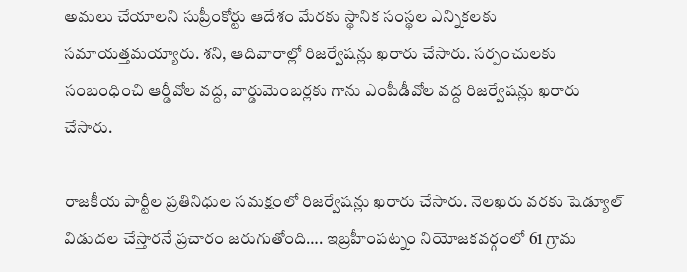అమలు చేయాలని సుప్రీంకోర్టు ఆదేశం మేరకు స్థానిక సంస్థల ఎన్నికలకు సమాయత్తమయ్యారు. శని, ఆదివారాల్లో రిజర్వేషన్లు ఖరారు చేసారు. సర్పంచులకు సంబంధించి ఆర్డీవోల వద్ద, వార్డుమెంబర్లకు గాను ఎంపీడీవోల వద్ద రిజర్వేషన్లు ఖరారు చేసారు.

రాజకీయ పార్టీల ప్రతినిధుల సమక్షంలో రిజర్వేషన్లు ఖరారు చేసారు. నెలఖరు వరకు షెడ్యూల్‌ విడుదల చేస్తారనే ప్రచారం జరుగుతోంది…. ఇబ్రహీంపట్నం నియోజకవర్గంలో 61 గ్రామ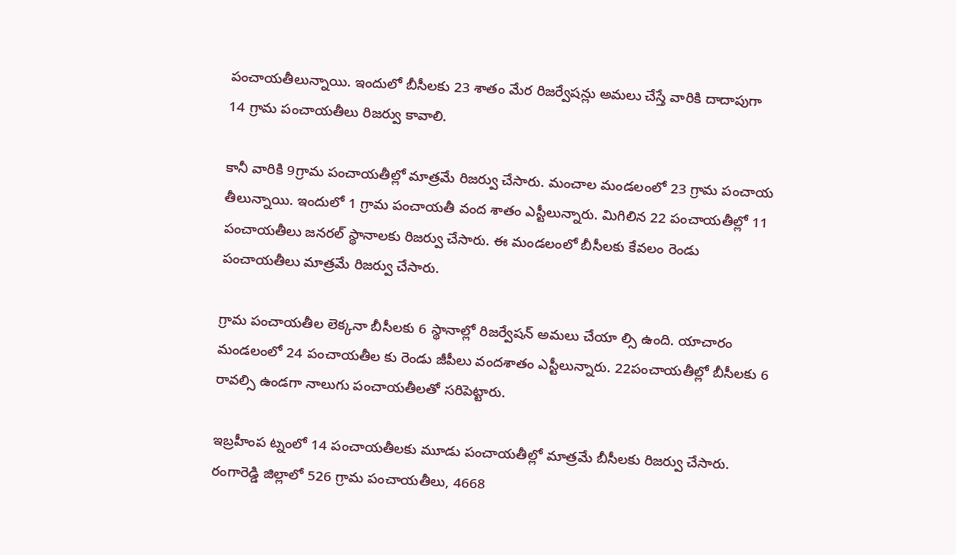పంచాయతీలున్నాయి. ఇందులో బీసీలకు 23 శాతం మేర రిజర్వేషన్లు అమలు చేస్తే వారికి దాదాపుగా 14 గ్రామ పంచాయతీలు రిజర్వు కావాలి.

కానీ వారికి 9గ్రామ పంచాయతీల్లో మాత్రమే రిజర్వు చేసారు. మంచాల మండలంలో 23 గ్రామ పంచాయ తీలున్నాయి. ఇందులో 1 గ్రామ పంచాయతీ వంద శాతం ఎస్టీలున్నారు. మిగిలిన 22 పంచాయతీల్లో 11 పంచాయతీలు జనరల్‌ స్థానాలకు రిజర్వు చేసారు. ఈ మండలంలో బీసీలకు కేవలం రెండు పంచాయతీలు మాత్రమే రిజర్వు చేసారు.

గ్రామ పంచాయతీల లెక్కనా బీసీలకు 6 స్థానాల్లో రిజర్వేషన్‌ అమలు చేయా ల్సి ఉంది. యాచారం మండలంలో 24 పంచాయతీల కు రెండు జీపీలు వందశాతం ఎస్టీలున్నారు. 22పంచాయతీల్లో బీసీలకు 6 రావల్సి ఉండగా నాలుగు పంచాయతీలతో సరిపెట్టారు.

ఇబ్రహీంప ట్నంలో 14 పంచాయతీలకు మూడు పంచాయతీల్లో మాత్రమే బీసీలకు రిజర్వు చేసారు. రంగారెడ్డి జిల్లాలో 526 గ్రామ పంచాయతీలు, 4668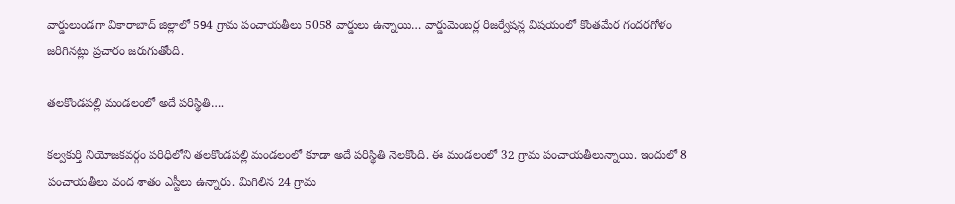వార్డులుండగా వికారాబాద్‌ జిల్లాలో 594 గ్రామ పంచాయతీలు 5058 వార్డులు ఉన్నాయి… వార్డుమెంబర్ల రిజర్వేషన్ల విషయంలో కొంతమేర గందరగోళం జరిగినట్లు ప్రచారం జరుగుతోంది.

తలకొండపల్లి మండలంలో అదే పరిస్థితి….

కల్వకుర్తి నియోజకవర్గం పరిధిలోని తలకొండపల్లి మండలంలో కూడా అదే పరిస్థితి నెలకొంది. ఈ మండలంలో 32 గ్రామ పంచాయతీలున్నాయి. ఇందులో 8 పంచాయతీలు వంద శాతం ఎస్టీలు ఉన్నారు. మిగిలిన 24 గ్రామ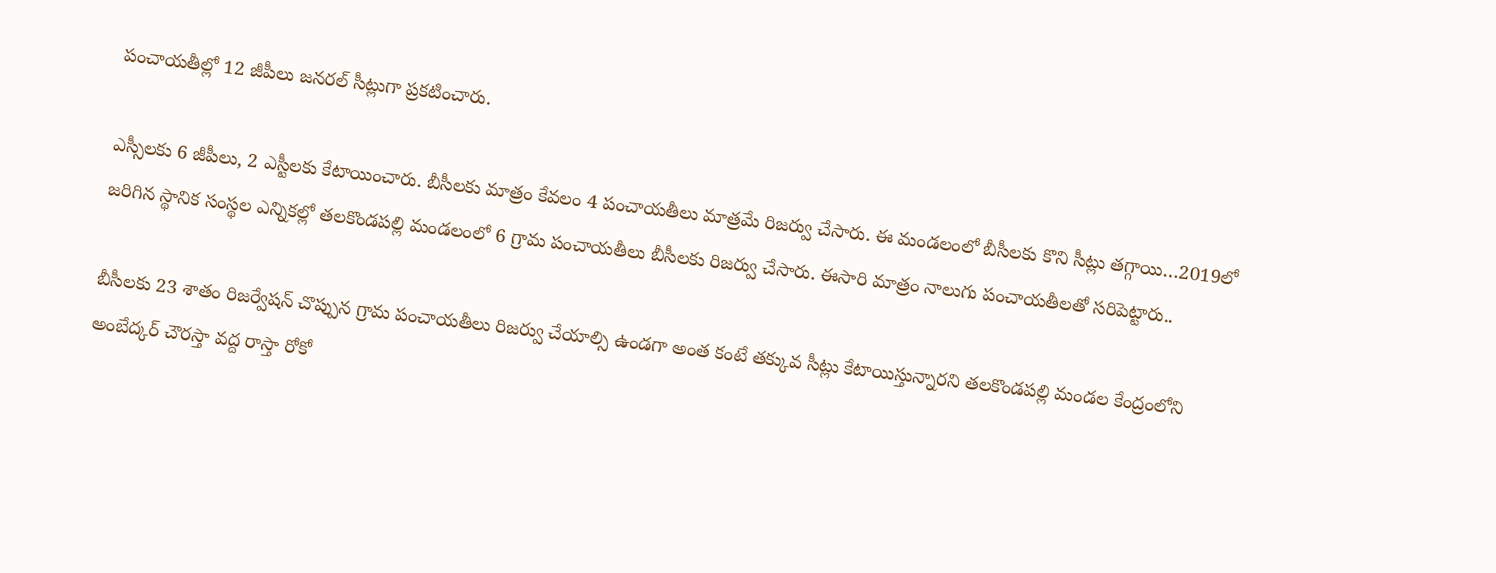పంచాయతీల్లో 12 జీపీలు జనరల్‌ సీట్లుగా ప్రకటించారు.

ఎస్సీలకు 6 జీపీలు, 2 ఎస్టీలకు కేటాయించారు. బీసీలకు మాత్రం కేవలం 4 పంచాయతీలు మాత్రమే రిజర్వు చేసారు. ఈ మండలంలో బీసీలకు కొని సీట్లు తగ్గాయి…2019లో జరిగిన స్థానిక సంస్థల ఎన్నికల్లో తలకొండపల్లి మండలంలో 6 గ్రామ పంచాయతీలు బీసీలకు రిజర్వు చేసారు. ఈసారి మాత్రం నాలుగు పంచాయతీలతో సరిపెట్టారు..

బీసీలకు 23 శాతం రిజర్వేషన్‌ చొప్పున గ్రామ పంచాయతీలు రిజర్వు చేయాల్సి ఉండగా అంత కంటే తక్కువ సీట్లు కేటాయిస్తున్నారని తలకొండపల్లి మండల కేంద్రంలోని అంబేద్కర్‌ చౌరస్తా వద్ద రాస్తా రోకో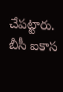చేపట్టారు. బీసీ ఐకాస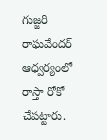గుజ్జరి రాఘవేందర్‌ ఆధ్వర్యంలో రాస్తా రోకో చేపట్టారు.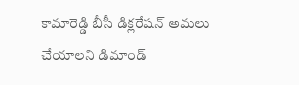కామారెడ్డి బీసీ డిక్లరేషన్‌ అమలు చేయాలని డిమాండ్‌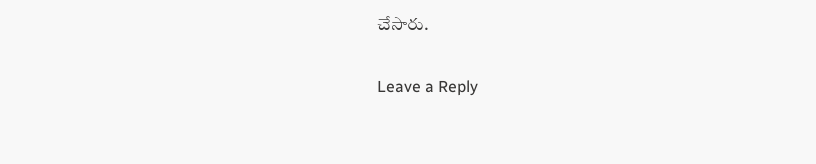చేసారు.

Leave a Reply